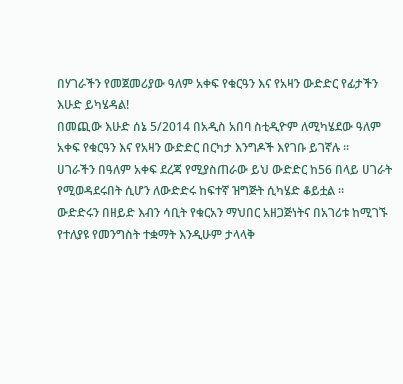በሃገራችን የመጀመሪያው ዓለም አቀፍ የቁርዓን እና የአዛን ውድድር የፊታችን
እሁድ ይካሄዳል!
በመጪው እሁድ ሰኔ 5/2014 በአዲስ አበባ ስቲዲዮም ለሚካሄደው ዓለም
አቀፍ የቁርዓን እና የአዛን ውድድር በርካታ እንግዶች እየገቡ ይገኛሉ ።
ሀገራችን በዓለም አቀፍ ደረጃ የሚያስጠራው ይህ ውድድር ከ56 በላይ ሀገራት
የሚወዳደሩበት ሲሆን ለውድድሩ ከፍተኛ ዝግጅት ሲካሄድ ቆይቷል ።
ውድድሩን በዘይድ እብን ሳቢት የቁርአን ማህበር አዘጋጅነትና በአገሪቱ ከሚገኙ
የተለያዩ የመንግስት ተቋማት እንዲሁም ታላላቅ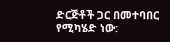ድርጅቶች ጋር በመተባበር
የሚካሄድ ነው: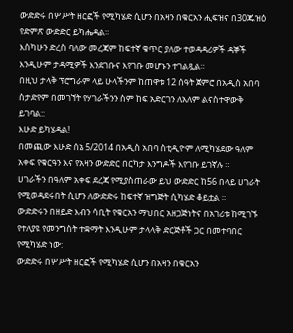ውድድሩ በሦሥት ዘርፎች የሚካሄድ ሲሆን በአዛን በቁርአን ሒፍዝና በ30ጁዝዕ
የድምጽ ውድድር ይካሔዳል።
እስካሁን ድረስ ባለው መረጃም ከፍተኛ ቁጥር ያለው ተወዳዳሪዎች ዳኞች
እንዲሁም ታዳሚዎች እንደገቡና እየገቡ መሆኑን ተገልጿል።
በዚህ ታላቅ ፕሮግራም ላይ ሁላችንም ከጠዋቱ 12 ሰዓት ጀምሮ በአዲስ አበባ
ስታድየም በመገኘት የሃገራችንን ስም ከፍ አድርገን ለአለም ልናስተዋውቅ
ይገባል::
እሁድ ይካሄዳል!
በመጪው እሁድ ሰኔ 5/2014 በአዲስ አበባ ስቲዲዮም ለሚካሄደው ዓለም
አቀፍ የቁርዓን እና የአዛን ውድድር በርካታ እንግዶች እየገቡ ይገኛሉ ።
ሀገራችን በዓለም አቀፍ ደረጃ የሚያስጠራው ይህ ውድድር ከ56 በላይ ሀገራት
የሚወዳደሩበት ሲሆን ለውድድሩ ከፍተኛ ዝግጅት ሲካሄድ ቆይቷል ።
ውድድሩን በዘይድ እብን ሳቢት የቁርአን ማህበር አዘጋጅነትና በአገሪቱ ከሚገኙ
የተለያዩ የመንግስት ተቋማት እንዲሁም ታላላቅ ድርጅቶች ጋር በመተባበር
የሚካሄድ ነው:
ውድድሩ በሦሥት ዘርፎች የሚካሄድ ሲሆን በአዛን በቁርአን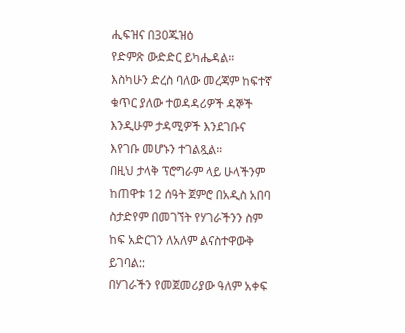ሒፍዝና በ30ጁዝዕ
የድምጽ ውድድር ይካሔዳል።
እስካሁን ድረስ ባለው መረጃም ከፍተኛ ቁጥር ያለው ተወዳዳሪዎች ዳኞች
እንዲሁም ታዳሚዎች እንደገቡና እየገቡ መሆኑን ተገልጿል።
በዚህ ታላቅ ፕሮግራም ላይ ሁላችንም ከጠዋቱ 12 ሰዓት ጀምሮ በአዲስ አበባ
ስታድየም በመገኘት የሃገራችንን ስም ከፍ አድርገን ለአለም ልናስተዋውቅ
ይገባል::
በሃገራችን የመጀመሪያው ዓለም አቀፍ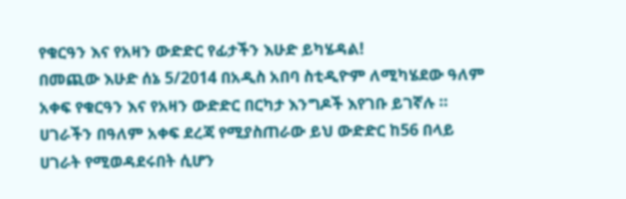የቁርዓን እና የአዛን ውድድር የፊታችን እሁድ ይካሄዳል!
በመጪው እሁድ ሰኔ 5/2014 በአዲስ አበባ ስቲዲዮም ለሚካሄደው ዓለም አቀፍ የቁርዓን እና የአዛን ውድድር በርካታ እንግዶች እየገቡ ይገኛሉ ።
ሀገራችን በዓለም አቀፍ ደረጃ የሚያስጠራው ይህ ውድድር ከ56 በላይ ሀገራት የሚወዳደሩበት ሲሆን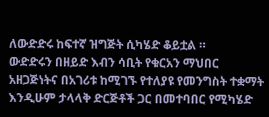ለውድድሩ ከፍተኛ ዝግጅት ሲካሄድ ቆይቷል ።
ውድድሩን በዘይድ እብን ሳቢት የቁርአን ማህበር አዘጋጅነትና በአገሪቱ ከሚገኙ የተለያዩ የመንግስት ተቋማት እንዲሁም ታላላቅ ድርጅቶች ጋር በመተባበር የሚካሄድ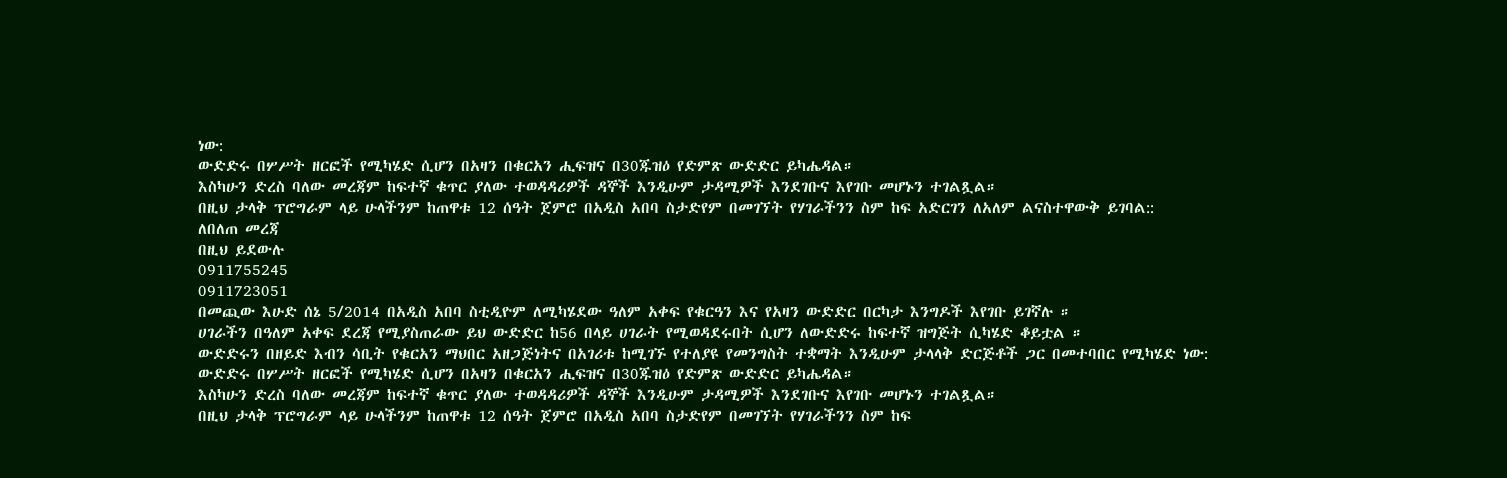ነው:
ውድድሩ በሦሥት ዘርፎች የሚካሄድ ሲሆን በአዛን በቁርአን ሒፍዝና በ30ጁዝዕ የድምጽ ውድድር ይካሔዳል።
እስካሁን ድረስ ባለው መረጃም ከፍተኛ ቁጥር ያለው ተወዳዳሪዎች ዳኞች እንዲሁም ታዳሚዎች እንደገቡና እየገቡ መሆኑን ተገልጿል።
በዚህ ታላቅ ፕሮግራም ላይ ሁላችንም ከጠዋቱ 12 ሰዓት ጀምሮ በአዲስ አበባ ስታድየም በመገኘት የሃገራችንን ስም ከፍ አድርገን ለአለም ልናስተዋውቅ ይገባል::
ለበለጠ መረጃ
በዚህ ይደውሉ
0911755245
0911723051
በመጪው እሁድ ሰኔ 5/2014 በአዲስ አበባ ስቲዲዮም ለሚካሄደው ዓለም አቀፍ የቁርዓን እና የአዛን ውድድር በርካታ እንግዶች እየገቡ ይገኛሉ ።
ሀገራችን በዓለም አቀፍ ደረጃ የሚያስጠራው ይህ ውድድር ከ56 በላይ ሀገራት የሚወዳደሩበት ሲሆን ለውድድሩ ከፍተኛ ዝግጅት ሲካሄድ ቆይቷል ።
ውድድሩን በዘይድ እብን ሳቢት የቁርአን ማህበር አዘጋጅነትና በአገሪቱ ከሚገኙ የተለያዩ የመንግስት ተቋማት እንዲሁም ታላላቅ ድርጅቶች ጋር በመተባበር የሚካሄድ ነው:
ውድድሩ በሦሥት ዘርፎች የሚካሄድ ሲሆን በአዛን በቁርአን ሒፍዝና በ30ጁዝዕ የድምጽ ውድድር ይካሔዳል።
እስካሁን ድረስ ባለው መረጃም ከፍተኛ ቁጥር ያለው ተወዳዳሪዎች ዳኞች እንዲሁም ታዳሚዎች እንደገቡና እየገቡ መሆኑን ተገልጿል።
በዚህ ታላቅ ፕሮግራም ላይ ሁላችንም ከጠዋቱ 12 ሰዓት ጀምሮ በአዲስ አበባ ስታድየም በመገኘት የሃገራችንን ስም ከፍ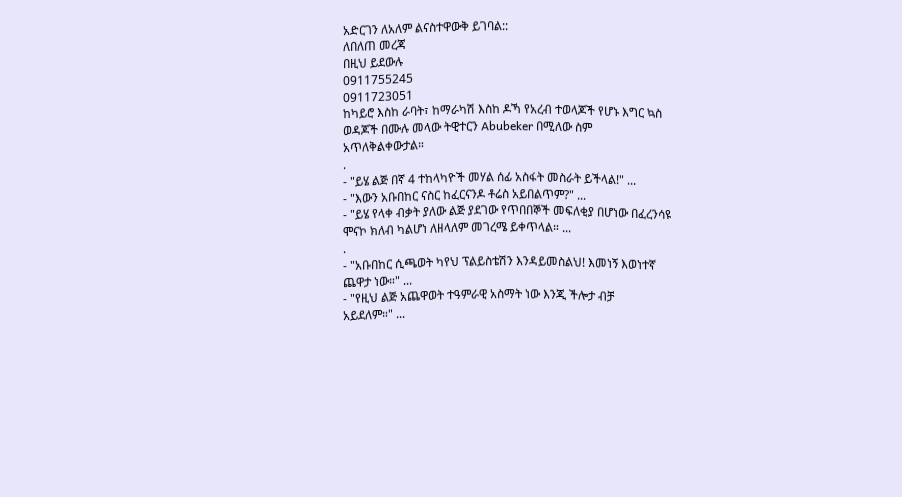አድርገን ለአለም ልናስተዋውቅ ይገባል::
ለበለጠ መረጃ
በዚህ ይደውሉ
0911755245
0911723051
ከካይሮ እስከ ራባት፣ ከማራካሽ እስከ ዶኻ የአረብ ተወላጆች የሆኑ እግር ኳስ
ወዳጆች በሙሉ መላው ትዊተርን Abubeker በሚለው ስም
አጥለቅልቀውታል።
.
- "ይሄ ልጅ በኛ 4 ተከላካዮች መሃል ሰፊ አስፋት መስራት ይችላል!" ...
- "እውን አቡበከር ናስር ከፈርናንዶ ቶሬስ አይበልጥም?" ...
- "ይሄ የላቀ ብቃት ያለው ልጅ ያደገው የጥበበኞች መፍለቂያ በሆነው በፈረንሳዩ
ሞናኮ ክለብ ካልሆነ ለዘላለም መገረሜ ይቀጥላል። ...
.
- "አቡበከር ሲጫወት ካየህ ፕልይስቴሽን እንዳይመስልህ! እመነኝ እወነተኛ
ጨዋታ ነው።" ...
- "የዚህ ልጅ አጨዋወት ተዓምራዊ አስማት ነው እንጂ ችሎታ ብቻ
አይደለም።" ...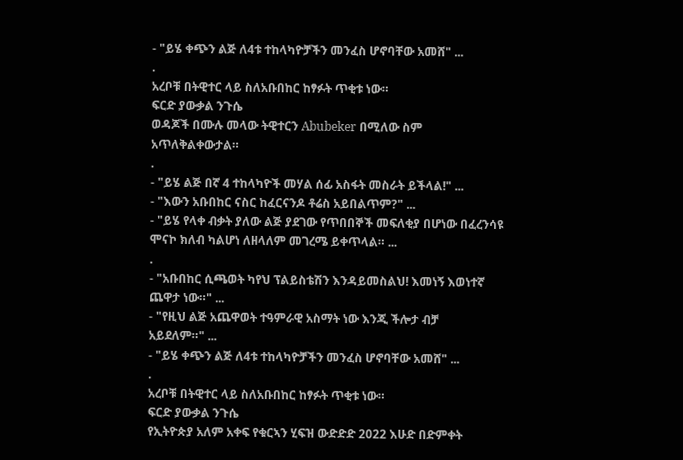- "ይሄ ቀጭን ልጅ ለ4ቱ ተከላካዮቻችን መንፈስ ሆኖባቸው አመሸ" ...
.
አረቦቹ በትዊተር ላይ ስለአቡበከር ከፃፉት ጥቂቱ ነው።
ፍርድ ያውቃል ንጉሴ
ወዳጆች በሙሉ መላው ትዊተርን Abubeker በሚለው ስም
አጥለቅልቀውታል።
.
- "ይሄ ልጅ በኛ 4 ተከላካዮች መሃል ሰፊ አስፋት መስራት ይችላል!" ...
- "እውን አቡበከር ናስር ከፈርናንዶ ቶሬስ አይበልጥም?" ...
- "ይሄ የላቀ ብቃት ያለው ልጅ ያደገው የጥበበኞች መፍለቂያ በሆነው በፈረንሳዩ
ሞናኮ ክለብ ካልሆነ ለዘላለም መገረሜ ይቀጥላል። ...
.
- "አቡበከር ሲጫወት ካየህ ፕልይስቴሽን እንዳይመስልህ! እመነኝ እወነተኛ
ጨዋታ ነው።" ...
- "የዚህ ልጅ አጨዋወት ተዓምራዊ አስማት ነው እንጂ ችሎታ ብቻ
አይደለም።" ...
- "ይሄ ቀጭን ልጅ ለ4ቱ ተከላካዮቻችን መንፈስ ሆኖባቸው አመሸ" ...
.
አረቦቹ በትዊተር ላይ ስለአቡበከር ከፃፉት ጥቂቱ ነው።
ፍርድ ያውቃል ንጉሴ
የኢትዮጵያ አለም አቀፍ የቁርኣን ሂፍዝ ውድድድ 2022 እሁድ በድምቀት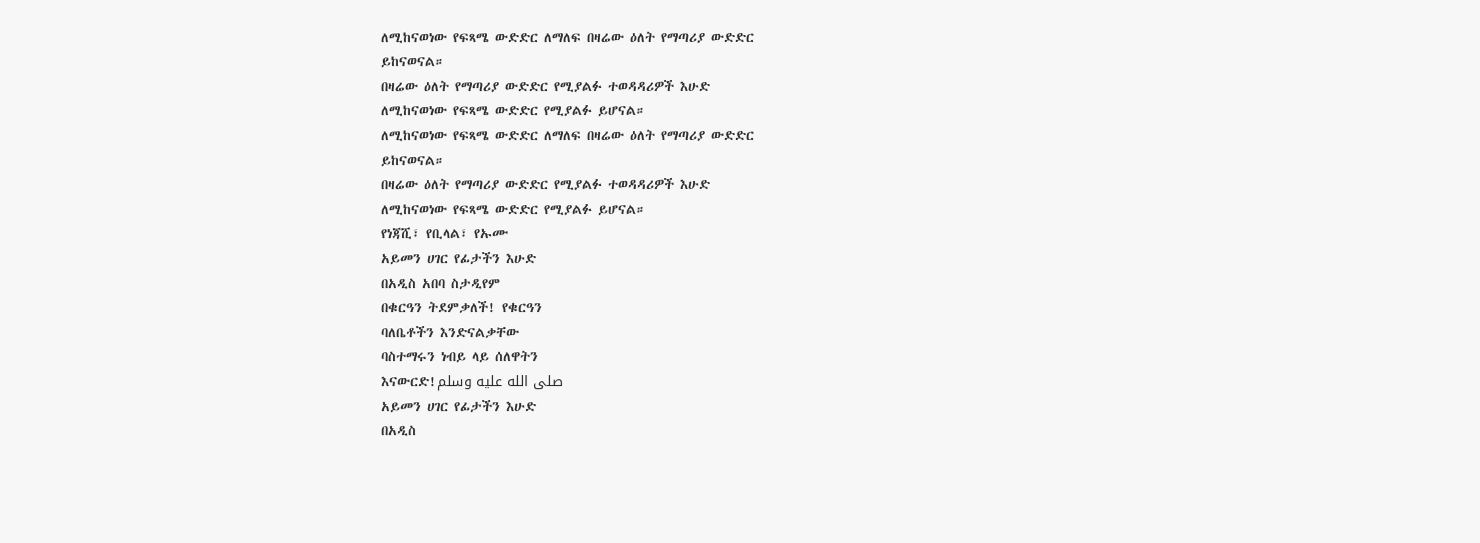ለሚከናወነው የፍጻሜ ውድድር ለማለፍ በዛሬው ዕለት የማጣሪያ ውድድር
ይከናወናል።
በዛሬው ዕለት የማጣሪያ ውድድር የሚያልፉ ተወዳዳሪዎች እሁድ
ለሚከናወነው የፍጻሜ ውድድር የሚያልፉ ይሆናል።
ለሚከናወነው የፍጻሜ ውድድር ለማለፍ በዛሬው ዕለት የማጣሪያ ውድድር
ይከናወናል።
በዛሬው ዕለት የማጣሪያ ውድድር የሚያልፉ ተወዳዳሪዎች እሁድ
ለሚከናወነው የፍጻሜ ውድድር የሚያልፉ ይሆናል።
የነጃሺ፣ የቢላል፣ የኡሙ
አይመን ሀገር የፊታችን እሁድ
በአዲስ አበባ ስታዲየም
በቁርዓን ትደምቃለች! የቁርዓን
ባለቤቶችን እንድናልቃቸው
ባስተማሩን ነብይ ላይ ሰለዋትን
እናውርድ!صلى الله عليه وسلم
አይመን ሀገር የፊታችን እሁድ
በአዲስ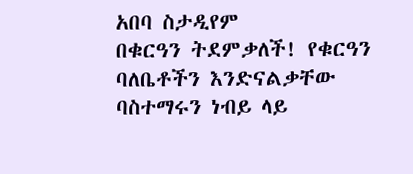አበባ ስታዲየም
በቁርዓን ትደምቃለች! የቁርዓን
ባለቤቶችን እንድናልቃቸው
ባስተማሩን ነብይ ላይ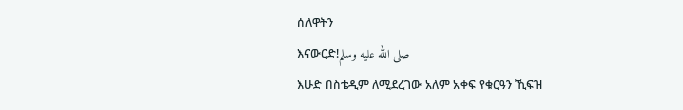ሰለዋትን
እናውርድ!صلى الله عليه وسلم
እሁድ በስቴዲም ለሚደረገው አለም አቀፍ የቁርዓን ኺፍዝ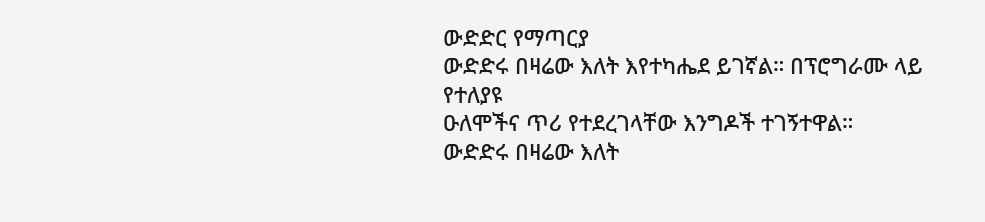ውድድር የማጣርያ
ውድድሩ በዛሬው እለት እየተካሔደ ይገኛል። በፕሮግራሙ ላይ የተለያዩ
ዑለሞችና ጥሪ የተደረገላቸው እንግዶች ተገኝተዋል።
ውድድሩ በዛሬው እለት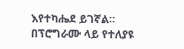እየተካሔደ ይገኛል። በፕሮግራሙ ላይ የተለያዩ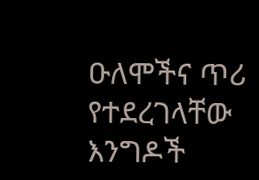ዑለሞችና ጥሪ የተደረገላቸው እንግዶች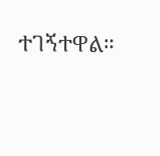ተገኝተዋል።